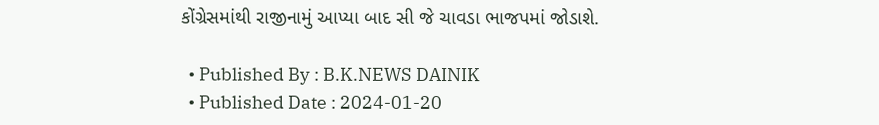કોંગ્રેસમાંથી રાજીનામું આપ્યા બાદ સી જે ચાવડા ભાજપમાં જોડાશે.

  • Published By : B.K.NEWS DAINIK
  • Published Date : 2024-01-20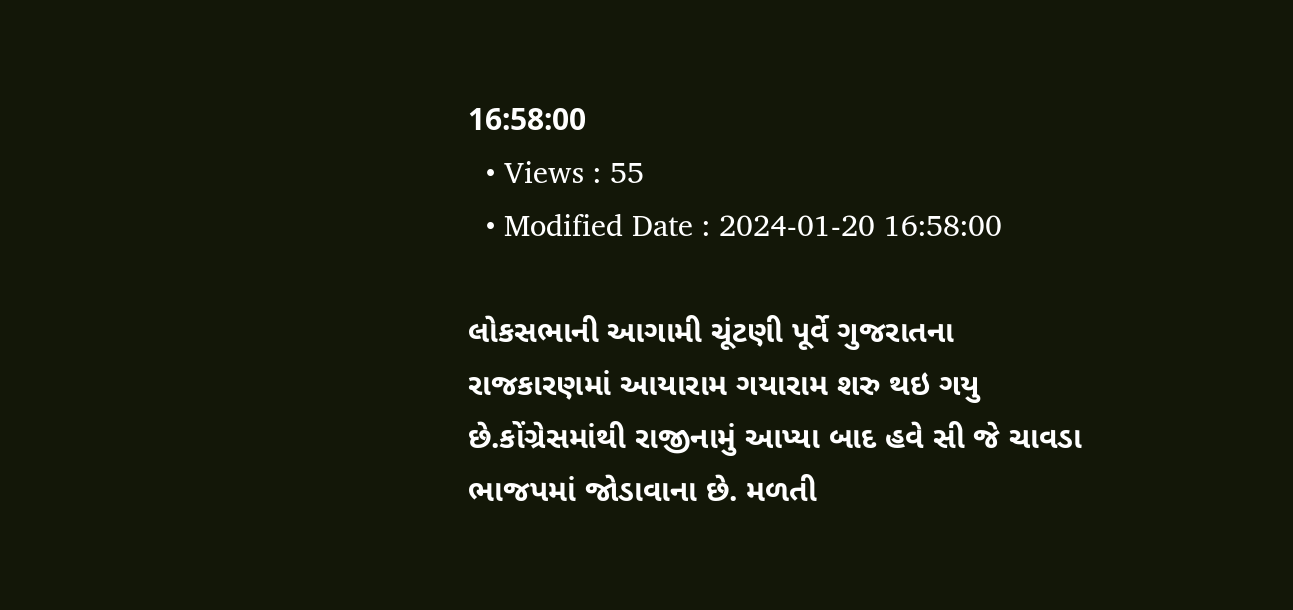16:58:00
  • Views : 55
  • Modified Date : 2024-01-20 16:58:00

લોકસભાની આગામી ચૂંટણી પૂર્વે ગુજરાતના રાજકારણમાં આયારામ ગયારામ શરુ થઇ ગયુ છે.કોંગ્રેસમાંથી રાજીનામું આપ્યા બાદ હવે સી જે ચાવડા ભાજપમાં જોડાવાના છે. મળતી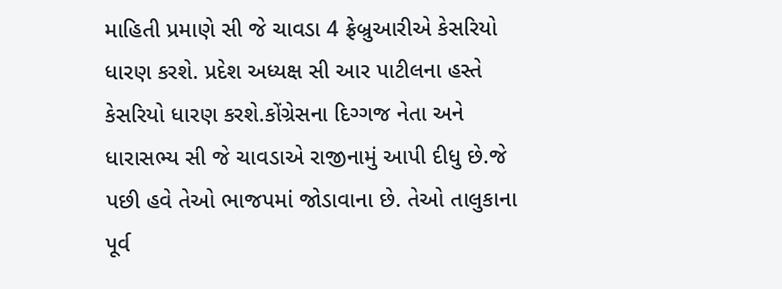માહિતી પ્રમાણે સી જે ચાવડા 4 ફ્રેબ્રુઆરીએ કેસરિયો ધારણ કરશે. પ્રદેશ અધ્યક્ષ સી આર પાટીલના હસ્તે કેસરિયો ધારણ કરશે.કોંગ્રેસના દિગ્ગજ નેતા અને ધારાસભ્ય સી જે ચાવડાએ રાજીનામું આપી દીધુ છે.જે પછી હવે તેઓ ભાજપમાં જોડાવાના છે. તેઓ તાલુકાના પૂર્વ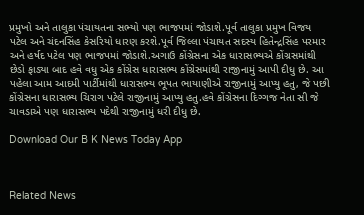પ્રમુખો અને તાલુકા પંચાયતના સભ્યો પણ ભાજપમાં જોડાશે.પૂર્વ તાલુકા પ્રમુખ વિજય પટેલ અને ચંદનસિંહ કેસરિયો ધારણ કરશે.પૂર્વ જિલ્લા પંચાયત સદસ્ય હિતેન્દ્રસિંહ પરમાર અને હર્ષદ પટેલ પણ ભાજપમાં જોડાશે.અગાઉ કોંગ્રેસના એક ધારાસભ્યએ કોંગ્રસમાંથી છેડો ફાડ્યા બાદ હવે વધુ એક કોંગ્રેસ ધારાસભ્ય કોંગ્રેસમાંથી રાજીનામું આપી દીધુ છે. આ પહેલા આમ આદમી પાર્ટીમાંથી ધારાસભ્ય ભૂપત ભાયાણીએ રાજીનામું આપ્યુ હતુ, જે પછી કોંગ્રેસના ધારાસભ્ય ચિરાગ પટેલે રાજીનામું આપ્યુ હતુ.હવે કોંગ્રેસના દિગ્ગજ નેતા સી જે ચાવડાએ પણ ધારાસભ્ય પદેથી રાજીનામું ધરી દીધુ છે.

Download Our B K News Today App



Related News